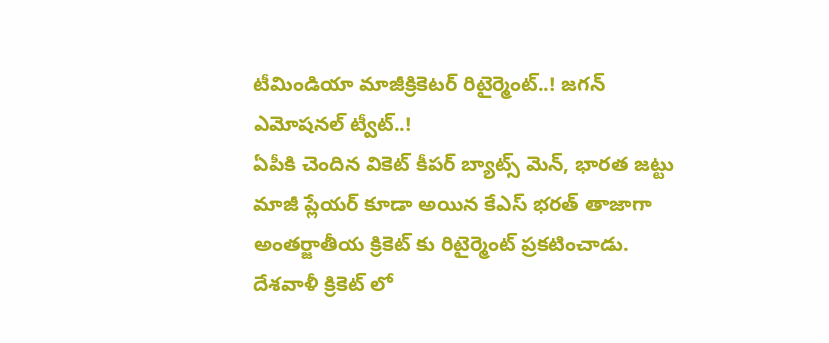టీమిండియా మాజీక్రికెటర్ రిటైర్మెంట్..! జగన్ ఎమోషనల్ ట్వీట్..!
ఏపీకి చెందిన వికెట్ కీపర్ బ్యాట్స్ మెన్, భారత జట్టు మాజీ ప్లేయర్ కూడా అయిన కేఎస్ భరత్ తాజాగా అంతర్జాతీయ క్రికెట్ కు రిటైర్మెంట్ ప్రకటించాడు. దేశవాళీ క్రికెట్ లో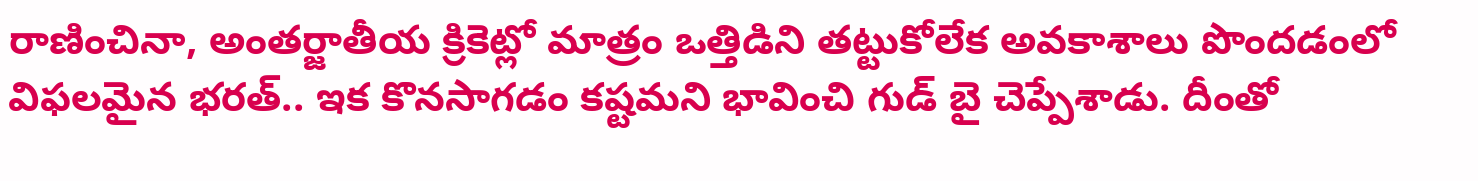రాణించినా, అంతర్జాతీయ క్రికెట్లో మాత్రం ఒత్తిడిని తట్టుకోలేక అవకాశాలు పొందడంలో విఫలమైన భరత్.. ఇక కొనసాగడం కష్టమని భావించి గుడ్ బై చెప్పేశాడు. దీంతో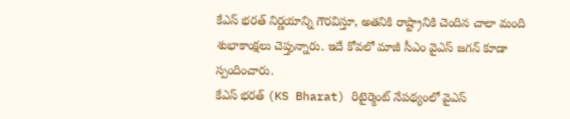కేఎస్ భరత్ నిర్ణయాన్ని గౌరవిస్తూ, అతనికి రాష్ట్రానికి చెందిన చాలా మంది శుభాకాంక్షలు చెప్తున్నారు. ఇదే కోవలో మాజీ సీఎం వైఎస్ జగన్ కూడా స్పందించారు.
కేఎస్ భరత్ (KS Bharat) రిటైర్మెంట్ నేపథ్యంలో వైఎస్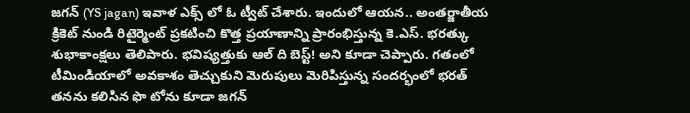జగన్ (YS jagan) ఇవాళ ఎక్స్ లో ఓ ట్వీట్ చేశారు. ఇందులో ఆయన.. అంతర్జాతీయ క్రికెట్ నుండి రిటైర్మెంట్ ప్రకటించి కొత్త ప్రయాణాన్ని ప్రారంభిస్తున్న కె.ఎస్. భరత్కు శుభాకాంక్షలు తెలిపారు. భవిష్యత్తుకు ఆల్ ది బెస్ట్! అని కూడా చెప్పారు. గతంలో టీమిండియాలో అవకాశం తెచ్చుకుని మెరుపులు మెరిపిస్తున్న సందర్భంలో భరత్ తనను కలిసిన ఫొ టోను కూడా జగన్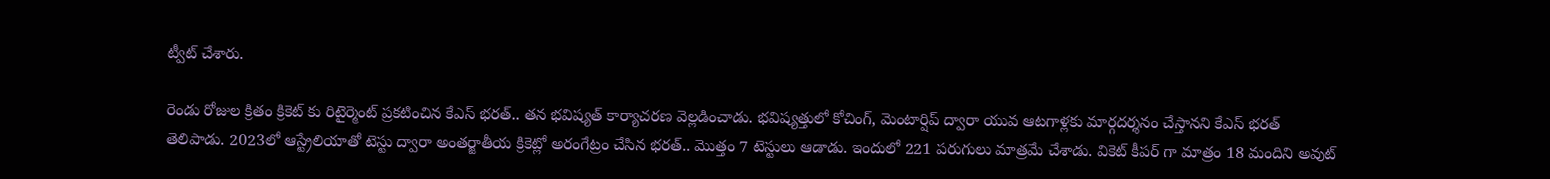ట్వీట్ చేశారు.

రెండు రోజుల క్రితం క్రికెట్ కు రిటైర్మెంట్ ప్రకటించిన కేఎస్ భరత్.. తన భవిష్యత్ కార్యాచరణ వెల్లడించాడు. భవిష్యత్తులో కోచింగ్, మెంటార్షిప్ ద్వారా యువ ఆటగాళ్లకు మార్గదర్శనం చేస్తానని కేఎస్ భరత్ తెలిపాడు. 2023లో ఆస్ట్రేలియాతో టెస్టు ద్వారా అంతర్జాతీయ క్రికెట్లో అరంగేట్రం చేసిన భరత్.. మొత్తం 7 టెస్టులు ఆడాడు. ఇందులో 221 పరుగులు మాత్రమే చేశాడు. వికెట్ కీపర్ గా మాత్రం 18 మందిని అవుట్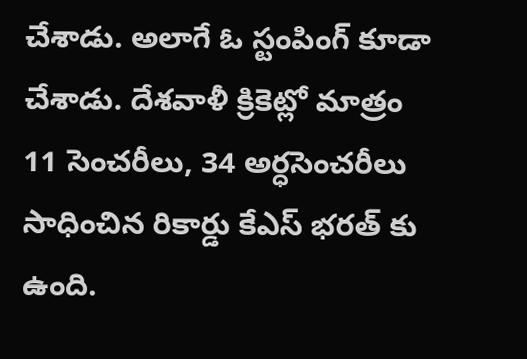చేశాడు. అలాగే ఓ స్టంపింగ్ కూడా చేశాడు. దేశవాళీ క్రికెట్లో మాత్రం 11 సెంచరీలు, 34 అర్ధసెంచరీలు సాధించిన రికార్డు కేఎస్ భరత్ కు ఉంది.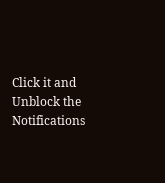Click it and Unblock the Notifications